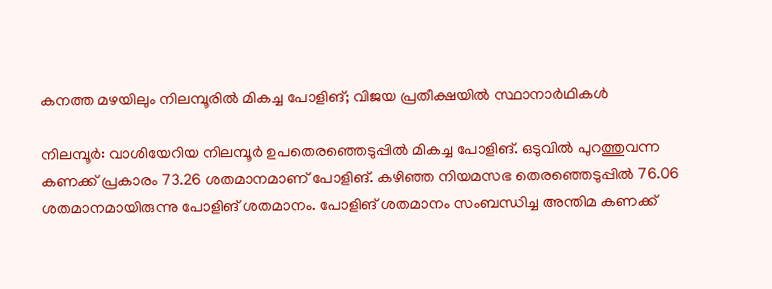കനത്ത മഴയിലും നിലമ്പൂരിൽ മികച്ച പോളിങ്; വിജയ പ്രതീക്ഷയിൽ സ്ഥാനാർഥികൾ

നിലമ്പൂർ: വാശിയേറിയ നിലമ്പൂർ ഉപതെരഞ്ഞെടുപ്പിൽ മികച്ച പോളിങ്. ഒടുവിൽ പുറത്തുവന്ന കണക്ക് പ്രകാരം 73.26 ശതമാനമാണ് പോളിങ്. കഴിഞ്ഞ നിയമസഭ തെരഞ്ഞെടുപ്പിൽ 76.06 ശതമാനമായിരുന്നു പോളിങ് ശതമാനം. പോളിങ് ശതമാനം സംബന്ധിച്ച അന്തിമ കണക്ക്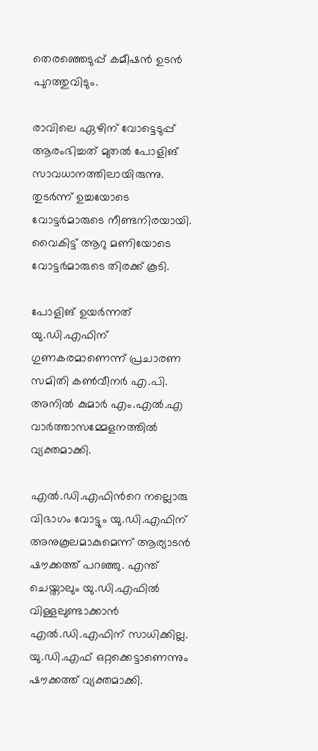തെരഞ്ഞെടുപ്പ് കമീഷൻ ഉടൻ പുറത്തുവിടും.

രാവിലെ ഏഴിന് വോട്ടെടുപ്പ് ആരംഭിച്ചത് മുതൽ പോളിങ് സാവധാനത്തിലായിരുന്നു. തുടർന്ന് ഉച്ചയോടെ വോട്ടർമാരുടെ നീണ്ടനിരയായി. വൈകിട്ട് ആറു മണിയോടെ വോട്ടർമാരുടെ തിരക്ക് കൂടി.

പോളിങ് ഉയർന്നത് യു.ഡി.എഫിന് ഗുണകരമാണെന്ന് പ്രചാരണ സമിതി കൺവീനർ എ.പി. അനിൽ കുമാർ എം.എൽ.എ വാർത്താസമ്മേളനത്തിൽ വ്യക്തമാക്കി.

എൽ.ഡി.എഫിന്‍റെ നല്ലൊരു വിഭാഗം വോട്ടും യു.ഡി.എഫിന് അനുകൂലമാകുമെന്ന് ആര്യാടൻ ഷൗക്കത്ത് പറഞ്ഞു. എന്ത് ചെയ്താലും യു.ഡി.എഫിൽ വിള്ളലുണ്ടാക്കാൻ എൽ.ഡി.എഫിന് സാധിക്കില്ല. യു.ഡി.എഫ് ഒറ്റക്കെട്ടാണെന്നും ഷൗക്കത്ത് വ്യക്തമാക്കി.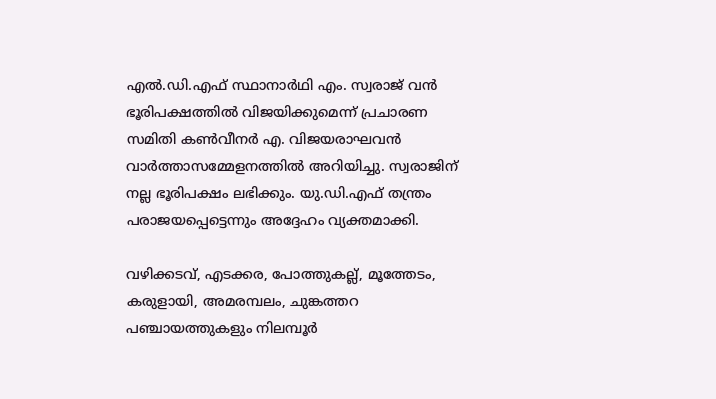എൽ.ഡി.എഫ് സ്ഥാനാർഥി എം. സ്വരാജ് വൻ ഭൂരിപക്ഷത്തിൽ വിജയിക്കുമെന്ന് പ്രചാരണ സമിതി കൺവീനർ എ. വിജയരാഘവൻ വാർത്താസമ്മേളനത്തിൽ അറിയിച്ചു. സ്വരാജിന് നല്ല ഭൂരിപക്ഷം ലഭിക്കും. യു.ഡി.എഫ് തന്ത്രം പരാജയപ്പെട്ടെന്നും അദ്ദേഹം വ്യക്തമാക്കി.

വഴിക്കടവ്, എടക്കര, പോത്തുകല്ല്, മൂത്തേടം, കരുളായി, അമരമ്പലം, ചുങ്കത്തറ പഞ്ചായത്തുകളും നിലമ്പൂർ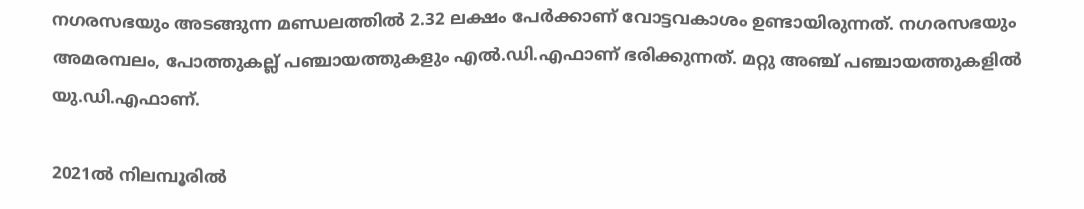നഗരസഭയും അടങ്ങുന്ന മണ്ഡലത്തിൽ 2.32 ലക്ഷം പേർക്കാണ് വോട്ടവകാശം ഉണ്ടായിരുന്നത്. നഗരസഭയും അമരമ്പലം, പോത്തുകല്ല് പഞ്ചായത്തുകളും എൽ.ഡി.എഫാണ് ഭരിക്കുന്നത്. മറ്റു അഞ്ച് പഞ്ചായത്തുകളിൽ യു.ഡി.എഫാണ്.

2021ൽ നിലമ്പൂരിൽ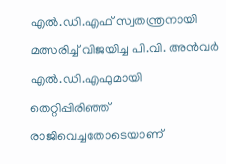എൽ.ഡി.എഫ് സ്വതന്ത്രനായി മത്സരിച്ച് വിജയിച്ച പി.വി. അൻവർ എൽ.ഡി.എഫുമായി തെറ്റിപ്പിരിഞ്ഞ് രാജിവെച്ചതോടെയാണ്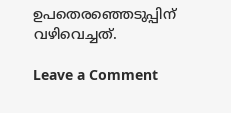ഉപതെരഞ്ഞെടുപ്പിന് വഴിവെച്ചത്.

Leave a Comment